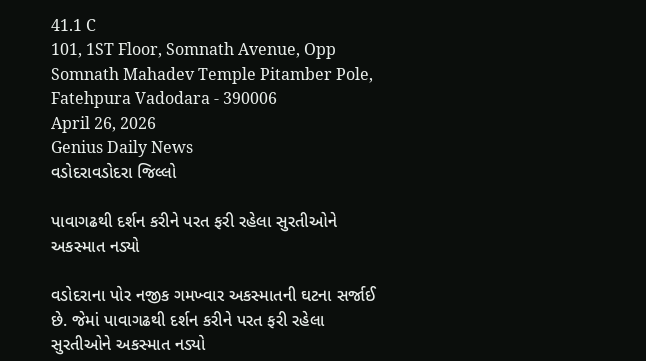41.1 C
101, 1ST Floor, Somnath Avenue, Opp Somnath Mahadev Temple Pitamber Pole, Fatehpura Vadodara - 390006
April 26, 2026
Genius Daily News
વડોદરાવડોદરા જિલ્લો

પાવાગઢથી દર્શન કરીને પરત ફરી રહેલા સુરતીઓને અકસ્માત નડ્યો

વડોદરાના પોર નજીક ગમખ્વાર અકસ્માતની ઘટના સર્જાઈ છે. જેમાં પાવાગઢથી દર્શન કરીને પરત ફરી રહેલા સુરતીઓને અકસ્માત નડ્યો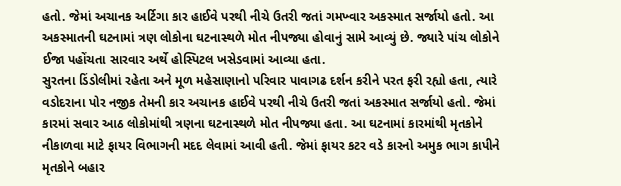હતો. જેમાં અચાનક અર્ટિગા કાર હાઈવે પરથી નીચે ઉતરી જતાં ગમખ્વાર અકસ્માત સર્જાયો હતો. આ અકસ્માતની ઘટનામાં ત્રણ લોકોના ઘટનાસ્થળે મોત નીપજ્યા હોવાનું સામે આવ્યું છે. જ્યારે પાંચ લોકોને ઈજા પહોંચતા સારવાર અર્થે હોસ્પિટલ ખસેડવામાં આવ્યા હતા.
સુરતના ડિંડોલીમાં રહેતા અને મૂળ મહેસાણાનો પરિવાર પાવાગઢ દર્શન કરીને પરત ફરી રહ્યો હતા, ત્યારે વડોદરાના પોર નજીક તેમની કાર અચાનક હાઈવે પરથી નીચે ઉતરી જતાં અકસ્માત સર્જાયો હતો. જેમાં કારમાં સવાર આઠ લોકોમાંથી ત્રણના ઘટનાસ્થળે મોત નીપજ્યા હતા. આ ઘટનામાં કારમાંથી મૃતકોને નીકાળવા માટે ફાયર વિભાગની મદદ લેવામાં આવી હતી. જેમાં ફાયર કટર વડે કારનો અમુક ભાગ કાપીને મૃતકોને બહાર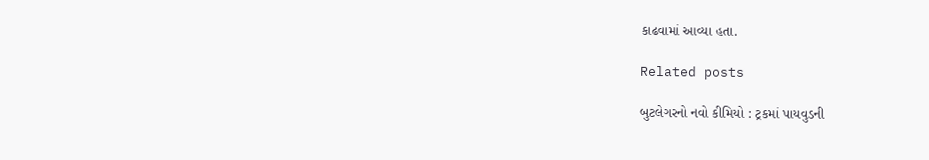કાઢવામાં આવ્યા હતા.

Related posts

બુટલેગરનો નવો કીમિયો : ટ્રકમાં પાયવુડની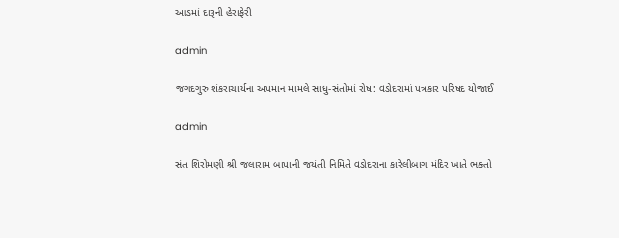આડમાં દારૂની હેરાફેરી

admin

જગદગુરુ શંકરાચાર્યના અપમાન મામલે સાધુ-સંતોમાં રોષ: વડોદરામાં પત્રકાર પરિષદ યોજાઈ

admin

સંત શિરોમણી શ્રી જલારામ બાપાની જયંતી નિમિતે વડોદરાના કારેલીબાગ મંદિર ખાતે ભક્તો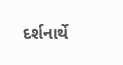દર્શનાર્થે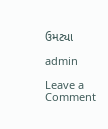ઉમટ્યા

admin

Leave a Comment